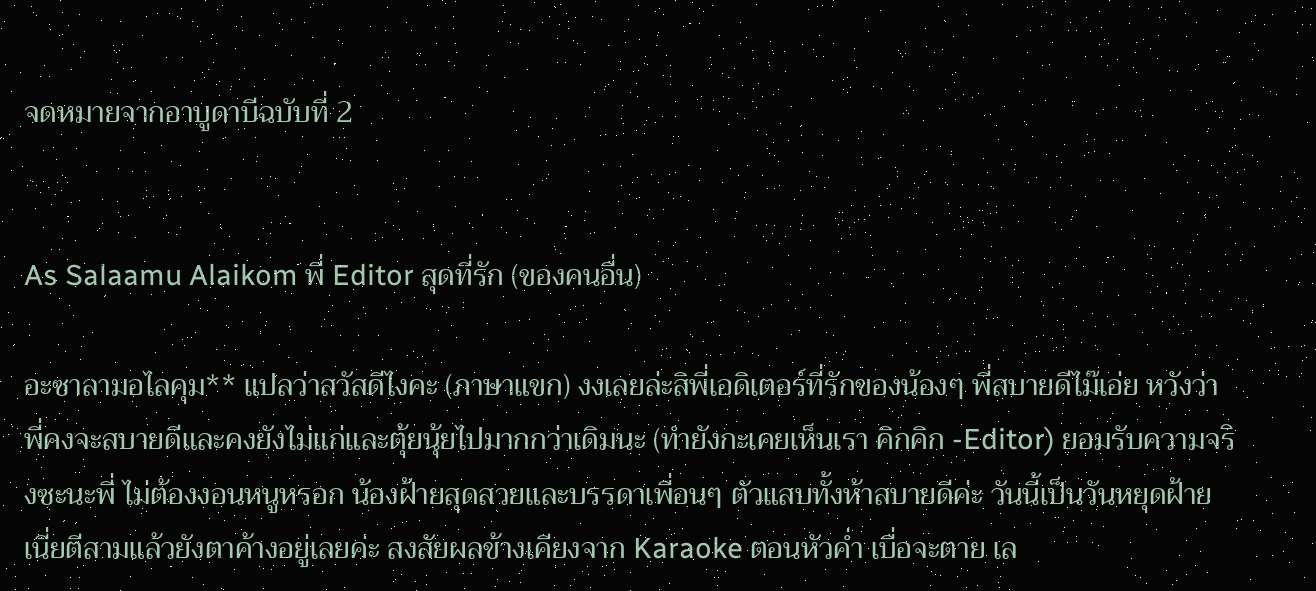จดหมายจากอาบูดาบีฉบับที่ 2


As Salaamu Alaikom พี่ Editor สุดที่รัก (ของคนอื่น)

อะซาลามอไลคุม** แปลว่าสวัสดีไงคะ (ภาษาแขก) งงเลยล่ะสิพี่เอดิเตอร์ที่รักของน้องๆ พี่สบายดีไม๊เอ่ย หวังว่าพี่คงจะสบายดีและคงยังไม่แก่และตุ้ยนุ้ยไปมากกว่าเดิมนะ (ทำยังกะเคยเห็นเรา คิกคิก -Editor) ยอมรับความจริงซะนะพี่ ไม่ต้องงอนหนูหรอก น้องฝ้ายสุดสวยและบรรดาเพื่อนๆ ตัวแสบทั้งห้าสบายดีค่ะ วันนี้เป็นวันหยุดฝ้าย เนี่ยตีสามแล้วยังตาค้างอยู่เลยค่ะ สงสัยผลข้างเคียงจาก Karaoke ตอนหัวค่ำ เบื่อจะตาย เล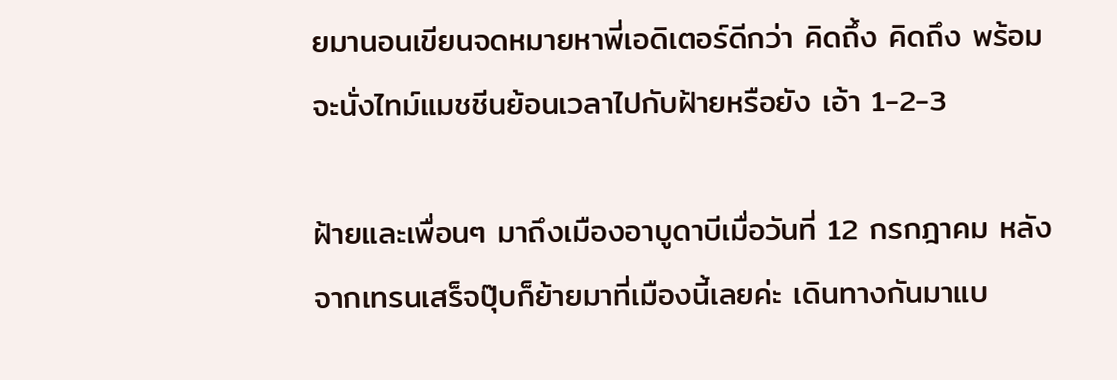ยมานอนเขียนจดหมายหาพี่เอดิเตอร์ดีกว่า คิดถึ้ง คิดถึง พร้อมจะนั่งไทม์แมชชีนย้อนเวลาไปกับฝ้ายหรือยัง เอ้า 1-2-3

ฝ้ายและเพื่อนๆ มาถึงเมืองอาบูดาบีเมื่อวันที่ 12 กรกฎาคม หลังจากเทรนเสร็จปุ๊บก็ย้ายมาที่เมืองนี้เลยค่ะ เดินทางกันมาแบ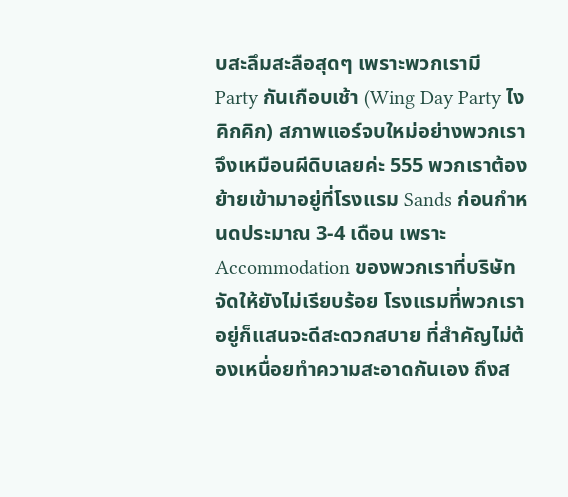บสะลึมสะลือสุดๆ เพราะพวกเรามี Party กันเกือบเช้า (Wing Day Party ไง คิกคิก) สภาพแอร์จบใหม่อย่างพวกเราจึงเหมือนผีดิบเลยค่ะ 555 พวกเราต้องย้ายเข้ามาอยู่ที่โรงแรม Sands ก่อนกำหนดประมาณ 3-4 เดือน เพราะ Accommodation ของพวกเราที่บริษัทจัดให้ยังไม่เรียบร้อย โรงแรมที่พวกเราอยู่ก็แสนจะดีสะดวกสบาย ที่สำคัญไม่ต้องเหนื่อยทำความสะอาดกันเอง ถึงส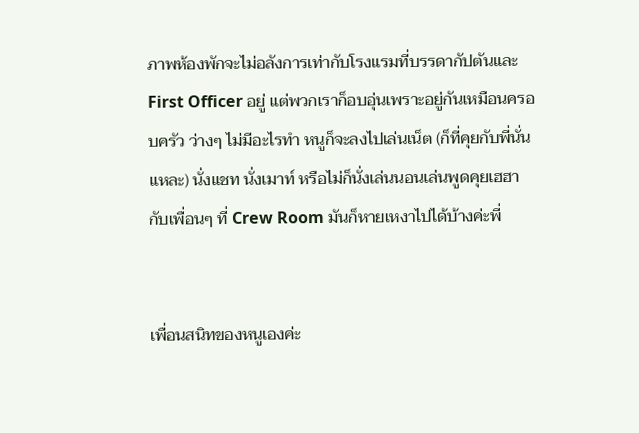ภาพห้องพักจะไม่อลังการเท่ากับโรงแรมที่บรรดากัปตันและ First Officer อยู่ แต่พวกเราก็อบอุ่นเพราะอยู่กันเหมือนครอบครัว ว่างๆ ไม่มีอะไรทำ หนูก็จะลงไปเล่นเน็ต (ก็ที่คุยกับพี่นั่นแหละ) นั่งแชท นั่งเมาท์ หรือไม่ก็นั่งเล่นนอนเล่นพูดคุยเฮฮากับเพื่อนๆ ที่ Crew Room มันก็หายเหงาไปได้บ้างค่ะพี่


เพื่อนสนิทของหนูเองค่ะ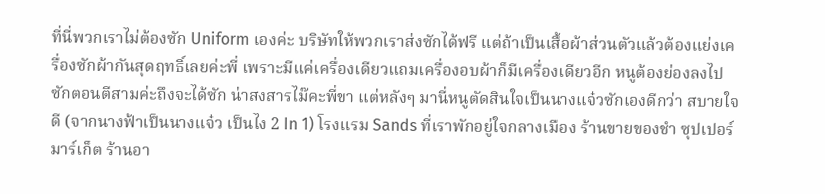ที่นี่พวกเราไม่ต้องซัก Uniform เองค่ะ บริษัทให้พวกเราส่งซักได้ฟรี แต่ถ้าเป็นเสื้อผ้าส่วนตัวแล้วต้องแย่งเครื่องซักผ้ากันสุดฤทธิ์เลยค่ะพี่ เพราะมีแค่เครื่องเดียวแถมเครื่องอบผ้าก็มีเครื่องเดียวอีก หนูต้องย่องลงไปซักตอนตีสามค่ะถึงจะได้ซัก น่าสงสารไม๊คะพี่ขา แต่หลังๆ มานี่หนูตัดสินใจเป็นนางแจ๋วซักเองดีกว่า สบายใจดี (จากนางฟ้าเป็นนางแจ๋ว เป็นไง 2 In 1) โรงแรม Sands ที่เราพักอยู่ใจกลางเมือง ร้านขายของชำ ซุปเปอร์มาร์เก็ต ร้านอา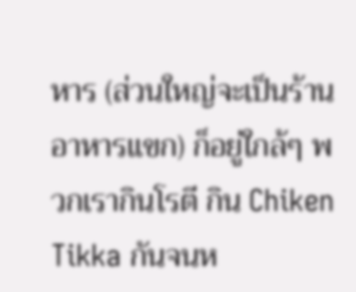หาร (ส่วนใหญ่จะเป็นร้านอาหารแขก) ก็อยู่ใกล้ๆ พวกเรากินโรตี กิน Chiken Tikka กันจนห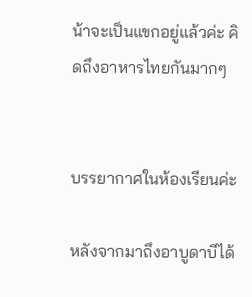น้าจะเป็นแขกอยู่แล้วค่ะ คิดถึงอาหารไทยกันมากๆ


บรรยากาศในห้องเรียนค่ะ

หลังจากมาถึงอาบูดาบีได้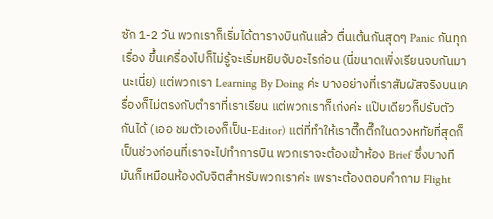ซัก 1-2 วัน พวกเราก็เริ่มได้ตารางบินกันแล้ว ตื่นเต้นกันสุดๆ Panic กันทุกเรื่อง ขึ้นเครื่องไปก็ไม่รู้จะเริ่มหยิบจับอะไรก่อน (นี่ขนาดเพิ่งเรียนจบกันมานะเนี่ย) แต่พวกเรา Learning By Doing ค่ะ บางอย่างที่เราสัมผัสจริงบนเครื่องก็ไม่ตรงกับตำราที่เราเรียน แต่พวกเราก็เก่งค่ะ แป๊บเดียวก็ปรับตัวกันได้ (เออ ชมตัวเองก็เป็น-Editor) แต่ที่ทำให้เราตึ๊กตึ๊กในดวงหทัยที่สุดก็เป็นช่วงก่อนที่เราจะไปทำการบิน พวกเราจะต้องเข้าห้อง Brief ซึ่งบางทีมันก็เหมือนห้องดับจิตสำหรับพวกเราค่ะ เพราะต้องตอบคำถาม Flight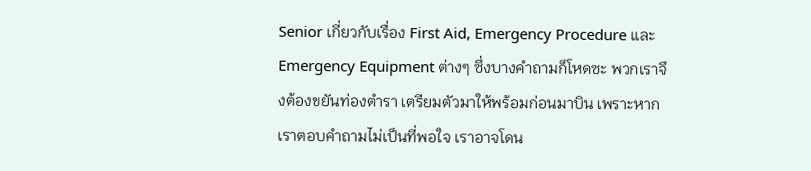Senior เกี่ยวกับเรื่อง First Aid, Emergency Procedure และ Emergency Equipment ต่างๆ ซึ่งบางคำถามก็โหดซะ พวกเราจึงต้องขยันท่องตำรา เตรียมตัวมาให้พร้อมก่อนมาบิน เพราะหากเราตอบคำถามไม่เป็นที่พอใจ เราอาจโดน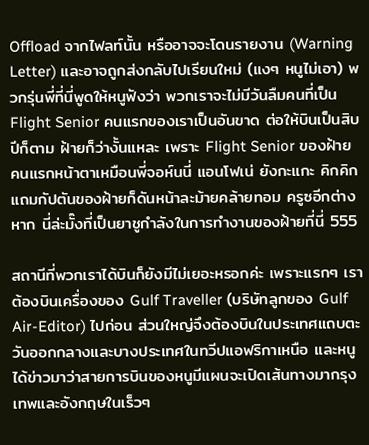Offload จากไฟลท์นั้น หรืออาจจะโดนรายงาน (Warning Letter) และอาจถูกส่งกลับไปเรียนใหม่ (แงๆ หนูไม่เอา) พวกรุ่นพี่ที่นี่พูดให้หนูฟังว่า พวกเราจะไม่มีวันลืมคนที่เป็น Flight Senior คนแรกของเราเป็นอันขาด ต่อให้บินเป็นสิบปีก็ตาม ฝ้ายก็ว่างั้นแหละ เพราะ Flight Senior ของฝ้ายคนแรกหน้าตาเหมือนพี่จอห์นนี่ แอนโฟเน่ ยังกะแกะ คิกคิก แถมกัปตันของฝ้ายก็ดันหน้าละม้ายคล้ายทอม ครูซอีกต่างหาก นี่ล่ะมั๊งที่เป็นยาชูกำลังในการทำงานของฝ้ายที่นี่ 555

สถานีที่พวกเราได้บินก็ยังมีไม่เยอะหรอกค่ะ เพราะแรกๆ เราต้องบินเครื่องของ Gulf Traveller (บริษัทลูกของ Gulf Air-Editor) ไปก่อน ส่วนใหญ่จึงต้องบินในประเทศแถบตะวันออกกลางและบางประเทศในทวีปแอฟริกาเหนือ และหนูได้ข่าวมาว่าสายการบินของหนูมีแผนจะเปิดเส้นทางมากรุงเทพและอังกฤษในเร็วๆ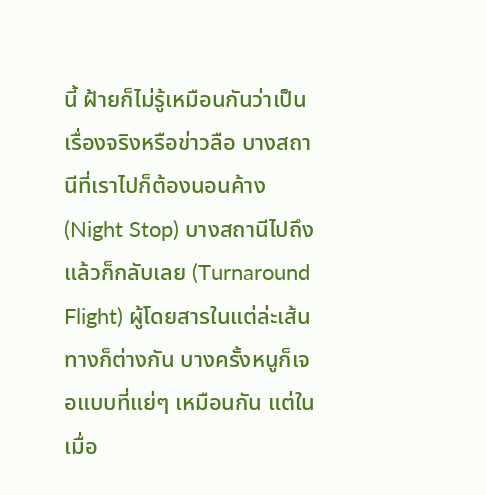นี้ ฝ้ายก็ไม่รู้เหมือนกันว่าเป็นเรื่องจริงหรือข่าวลือ บางสถานีที่เราไปก็ต้องนอนค้าง (Night Stop) บางสถานีไปถึงแล้วก็กลับเลย (Turnaround Flight) ผู้โดยสารในแต่ล่ะเส้นทางก็ต่างกัน บางครั้งหนูก็เจอแบบที่แย่ๆ เหมือนกัน แต่ในเมื่อ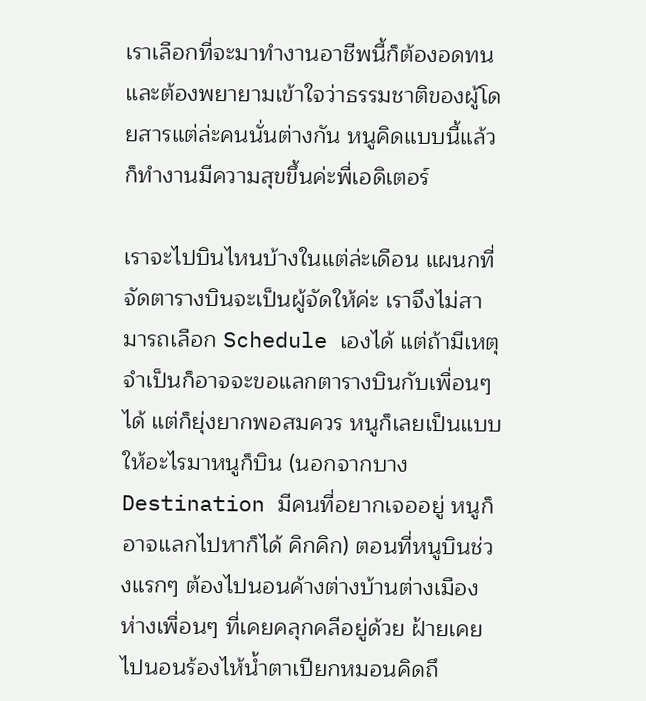เราเลือกที่จะมาทำงานอาชีพนี้ก็ต้องอดทน และต้องพยายามเข้าใจว่าธรรมชาติของผู้โดยสารแต่ล่ะคนนั่นต่างกัน หนูคิดแบบนี้แล้วก็ทำงานมีความสุขขึ้นค่ะพี่เอดิเตอร์

เราจะไปบินไหนบ้างในแต่ล่ะเดือน แผนกที่จัดตารางบินจะเป็นผู้จัดให้ค่ะ เราจึงไม่สามารถเลือก Schedule เองได้ แต่ถ้ามีเหตุจำเป็นก็อาจจะขอแลกตารางบินกับเพื่อนๆ ได้ แต่ก็ยุ่งยากพอสมควร หนูก็เลยเป็นแบบให้อะไรมาหนูก็บิน (นอกจากบาง Destination มีคนที่อยากเจออยู่ หนูก็อาจแลกไปหาก็ได้ คิกคิก) ตอนที่หนูบินช่วงแรกๆ ต้องไปนอนค้างต่างบ้านต่างเมือง ห่างเพื่อนๆ ที่เคยคลุกคลีอยู่ด้วย ฝ้ายเคยไปนอนร้องไห้น้ำตาเปียกหมอนคิดถึ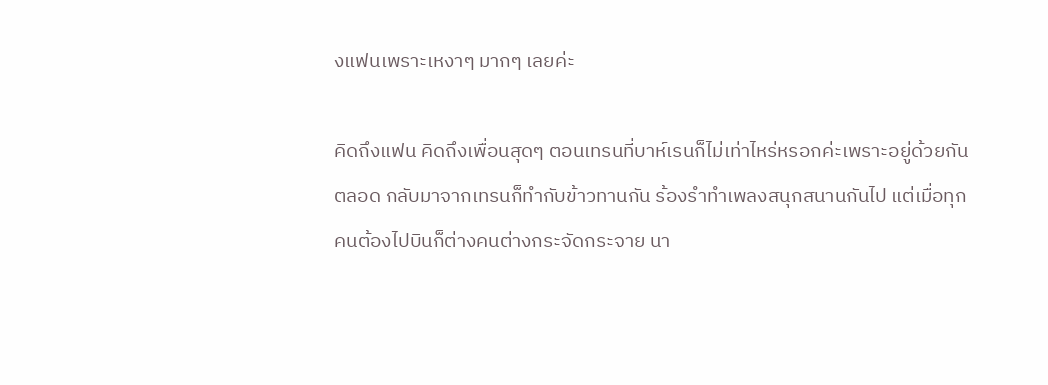งแฟนเพราะเหงาๆ มากๆ เลยค่ะ

คิดถึงแฟน คิดถึงเพื่อนสุดๆ ตอนเทรนที่บาห์เรนก็ไม่เท่าไหร่หรอกค่ะเพราะอยู่ด้วยกันตลอด กลับมาจากเทรนก็ทำกับข้าวทานกัน ร้องรำทำเพลงสนุกสนานกันไป แต่เมื่อทุกคนต้องไปบินก็ต่างคนต่างกระจัดกระจาย นา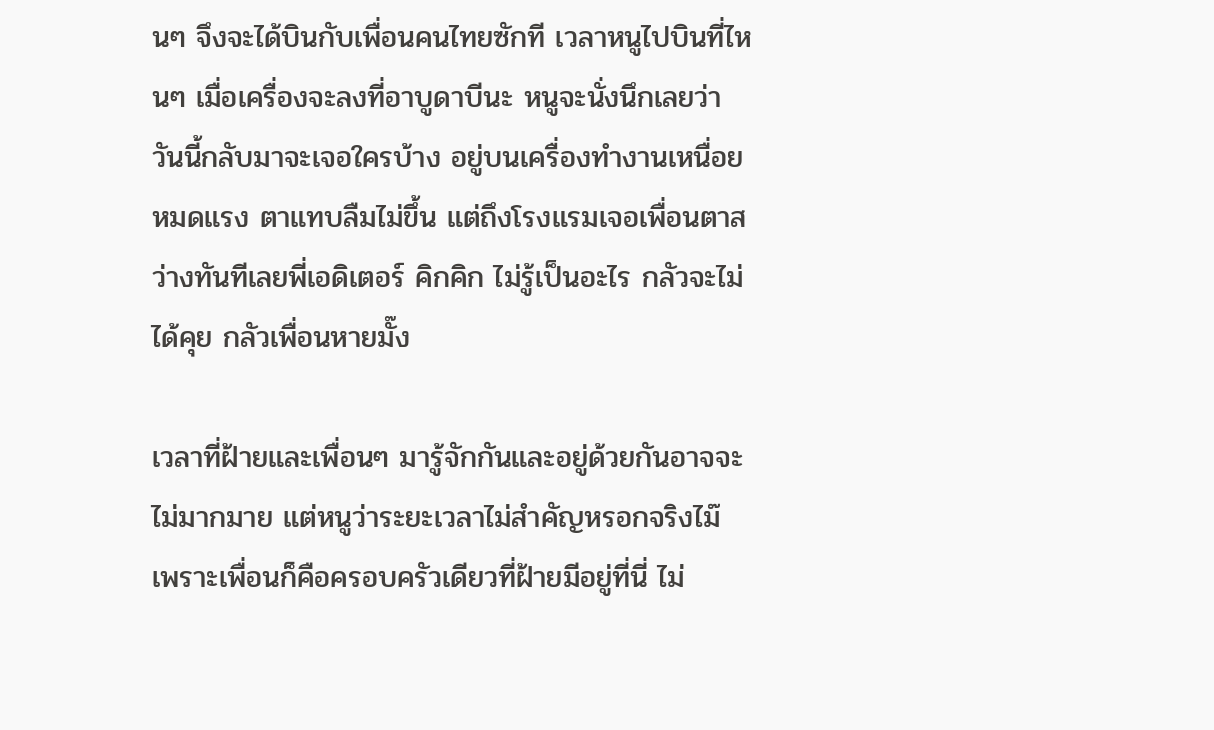นๆ จึงจะได้บินกับเพื่อนคนไทยซักที เวลาหนูไปบินที่ไหนๆ เมื่อเครื่องจะลงที่อาบูดาบีนะ หนูจะนั่งนึกเลยว่าวันนี้กลับมาจะเจอใครบ้าง อยู่บนเครื่องทำงานเหนื่อยหมดแรง ตาแทบลืมไม่ขึ้น แต่ถึงโรงแรมเจอเพื่อนตาสว่างทันทีเลยพี่เอดิเตอร์ คิกคิก ไม่รู้เป็นอะไร กลัวจะไม่ได้คุย กลัวเพื่อนหายมั๊ง

เวลาที่ฝ้ายและเพื่อนๆ มารู้จักกันและอยู่ด้วยกันอาจจะไม่มากมาย แต่หนูว่าระยะเวลาไม่สำคัญหรอกจริงไม๊ เพราะเพื่อนก็คือครอบครัวเดียวที่ฝ้ายมีอยู่ที่นี่ ไม่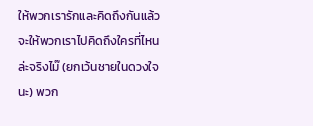ให้พวกเรารักและคิดถึงกันแล้วจะให้พวกเราไปคิดถึงใครที่ไหนล่ะจริงไม๊ (ยกเว้นชายในดวงใจนะ) พวก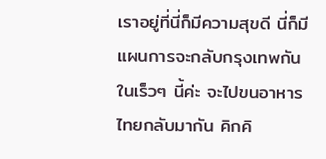เราอยู่ที่นี่ก็มีความสุขดี นี่ก็มีแผนการจะกลับกรุงเทพกันในเร็วๆ นี้ค่ะ จะไปขนอาหารไทยกลับมากัน คิกคิ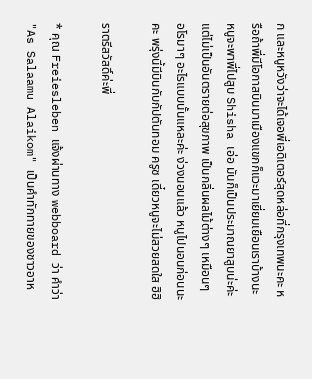ก และหนูหวังว่าจะได้เจอพี่เอดิเตอร์สุดหล่อที่กรุงเทพนะคะ หรือถ้าพี่มีโอกาสบินมาเมืองแขกก็แวะมาเยี่ยมเยือนเราบ้างนะ หนูจะพาพี่ไปสูบ Shisha เอ่อ มันก็เป็นประมาณยาสูบน่ะค่ะ แต่ไม่เป็นอันตรายต่อสุขภาพ เป็นกลิ่นผลไม้ต่างๆ เหมือนๆ อโรมาๆ อะไรแบบนั้นแหละค่ะ ง่วงนอนแล้ว หนูไปนอนก่อนนะคะ พรุ่งนี้มีบินกับกัปตันทอม ครูซ เดี๋ยวหนูจะไม่สวยสดใส ฮิฮิ

ราตรีสวัสดิ์ค่ะพี่

* คุณ Freiesleben แจ้งผ่านทาง webboard ว่า คำว่า "As Salaamu Alaikom" เป็นคำทักทายของชาวอาห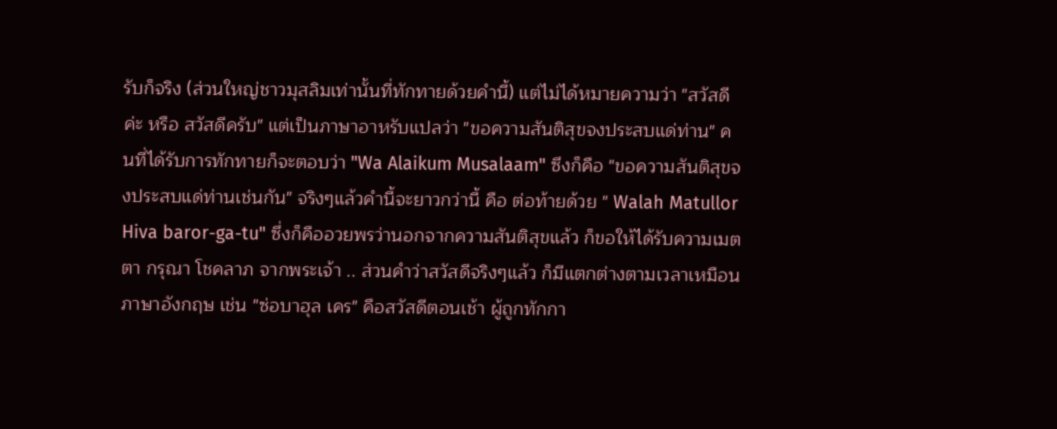รับก็จริง (ส่วนใหญ่ชาวมุสลิมเท่านั้นที่ทักทายด้วยคำนี้) แต่ไม่ได้หมายความว่า "สวัสดีค่ะ หรือ สวัสดีครับ" แต่เป็นภาษาอาหรับแปลว่า "ขอความสันติสุขจงประสบแด่ท่าน" คนที่ได้รับการทักทายก็จะตอบว่า "Wa Alaikum Musalaam" ซึงก็คือ "ขอความสันติสุขจงประสบแด่ท่านเช่นกัน" จริงๆแล้วคำนี้จะยาวกว่านี้ คือ ต่อท้ายด้วย " Walah Matullor Hiva baror-ga-tu" ซึ่งก็คืออวยพรว่านอกจากความสันติสุขแล้ว ก็ขอให้ได้รับความเมตตา กรุณา โชคลาภ จากพระเจ้า .. ส่วนคำว่าสวัสดีจริงๆแล้ว ก็มีแตกต่างตามเวลาเหมือนภาษาอังกฤษ เช่น "ซ่อบาฮุล เคร" คือสวัสดีตอนเช้า ผู้ถูกทักกา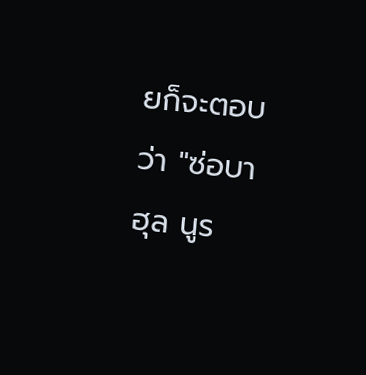ยก็จะตอบว่า "ซ่อบาฮุล นูร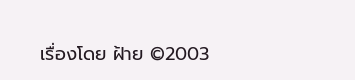เรื่องโดย ฝ้าย ©2003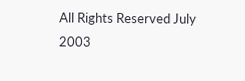All Rights Reserved July 2003